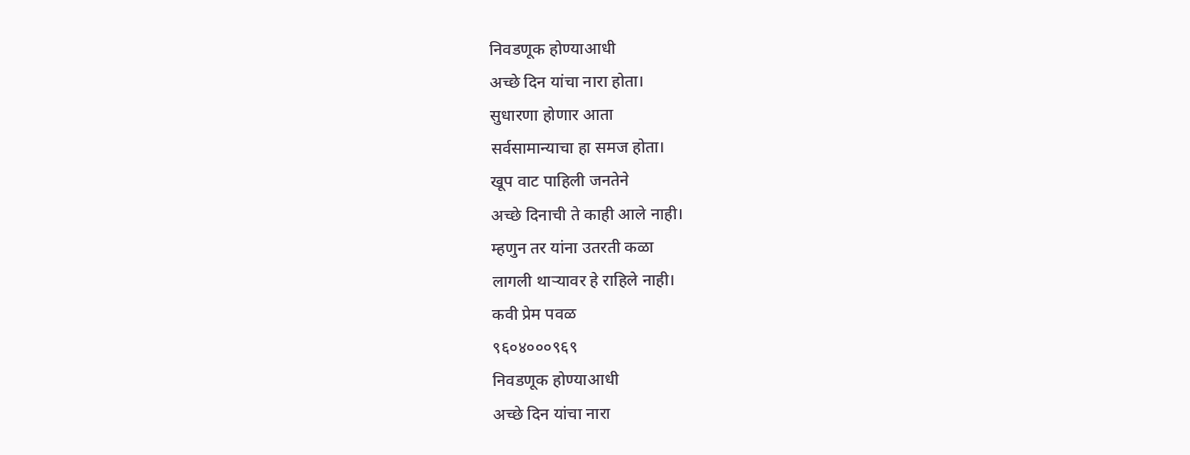निवडणूक होण्याआधी
अच्छे दिन यांचा नारा होता।
सुधारणा होणार आता
सर्वसामान्याचा हा समज होता।
खूप वाट पाहिली जनतेने
अच्छे दिनाची ते काही आले नाही।
म्हणुन तर यांना उतरती कळा
लागली थाऱ्यावर हे राहिले नाही।
कवी प्रेम पवळ
९६०४०००९६९
निवडणूक होण्याआधी
अच्छे दिन यांचा नारा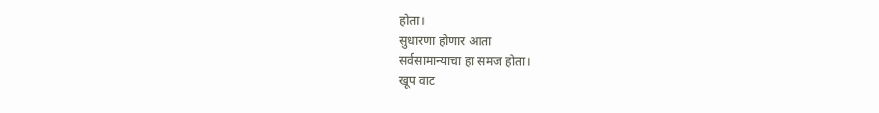होता।
सुधारणा होणार आता
सर्वसामान्याचा हा समज होता।
खूप वाट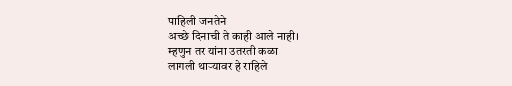पाहिली जनतेने
अच्छे दिनाची ते काही आले नाही।
म्हणुन तर यांना उतरती कळा
लागली थाऱ्यावर हे राहिले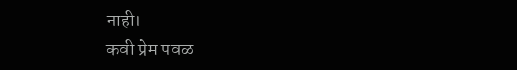नाही।
कवी प्रेम पवळ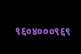९६०४०००९६९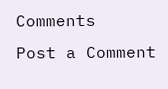Comments
Post a Comment